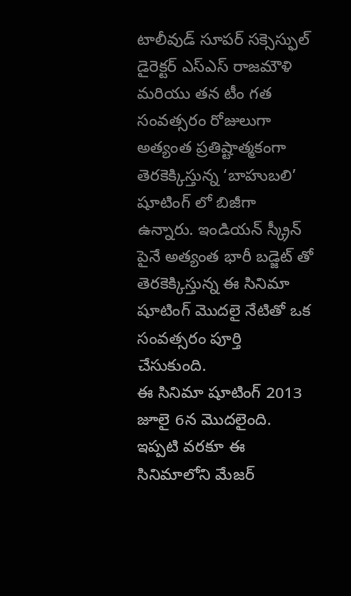టాలీవుడ్ సూపర్ సక్సెస్ఫుల్ డైరెక్టర్ ఎస్ఎస్ రాజమౌళి మరియు తన టీం గత సంవత్సరం రోజులుగా అత్యంత ప్రతిష్టాత్మకంగా తెరకెక్కిస్తున్న ‘బాహుబలి’ షూటింగ్ లో బిజీగా ఉన్నారు. ఇండియన్ స్క్రీన్ పైనే అత్యంత భారీ బడ్జెట్ తో తెరకెక్కిస్తున్న ఈ సినిమా షూటింగ్ మొదలై నేటితో ఒక సంవత్సరం పూర్తి చేసుకుంది.
ఈ సినిమా షూటింగ్ 2013 జూలై 6న మొదలైంది. ఇప్పటి వరకూ ఈ సినిమాలోని మేజర్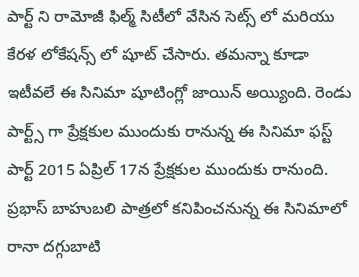పార్ట్ ని రామోజీ ఫిల్మ్ సిటీలో వేసిన సెట్స్ లో మరియు కేరళ లోకేషన్స్ లో షూట్ చేసారు. తమన్నా కూడా ఇటీవలే ఈ సినిమా షూటింగ్లో జాయిన్ అయ్యింది. రెండు పార్ట్స్ గా ప్రేక్షకుల ముందుకు రానున్న ఈ సినిమా ఫస్ట్ పార్ట్ 2015 ఏప్రిల్ 17న ప్రేక్షకుల ముందుకు రానుంది.
ప్రభాస్ బాహుబలి పాత్రలో కనిపించనున్న ఈ సినిమాలో రానా దగ్గుబాటి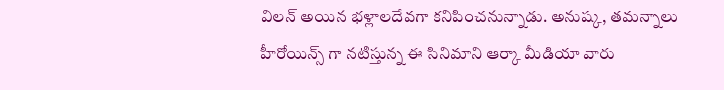విలన్ అయిన భళ్లాలదేవగా కనిపించనున్నాడు. అనుష్క, తమన్నాలు హీరోయిన్స్ గా నటిస్తున్న ఈ సినిమాని ఆర్కా మీడియా వారు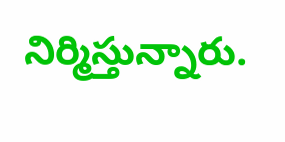నిర్మిస్తున్నారు.